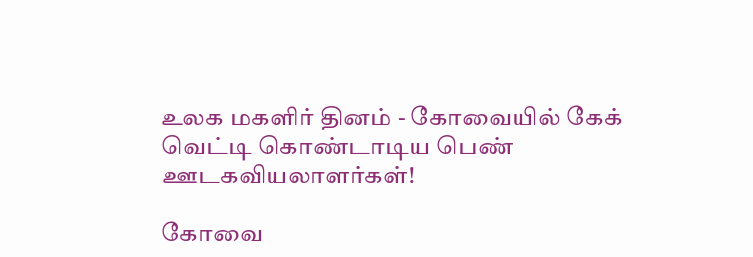உலக மகளிர் தினம் - கோவையில் கேக் வெட்டி கொண்டாடிய பெண் ஊடகவியலாளர்கள்!

கோவை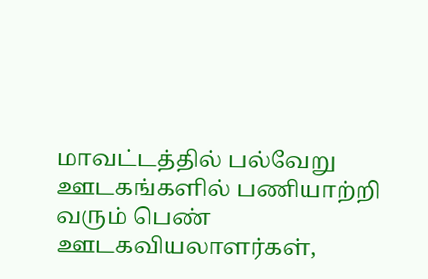மாவட்டத்தில் பல்வேறு ஊடகங்களில் பணியாற்றி வரும் பெண் ஊடகவியலாளர்கள்,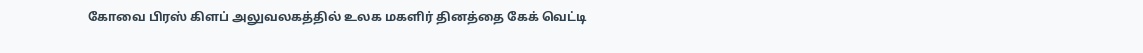கோவை பிரஸ் கிளப் அலுவலகத்தில் உலக மகளிர் தினத்தை கேக் வெட்டி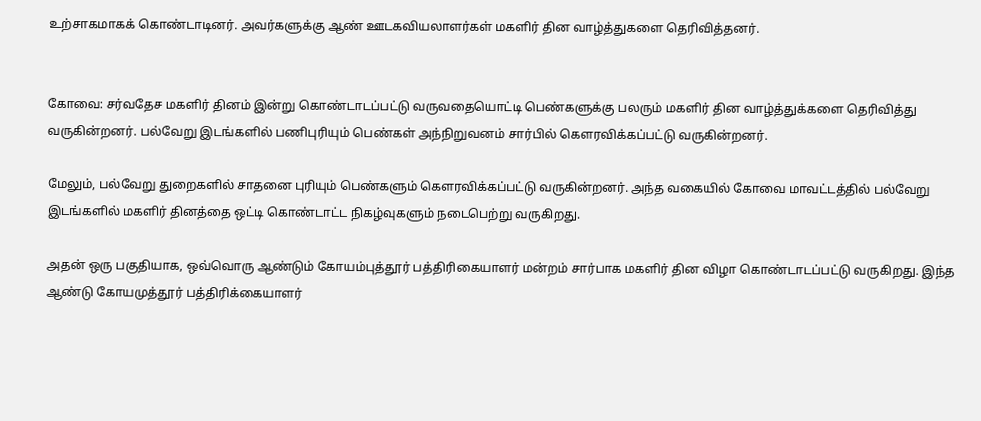உற்சாகமாகக் கொண்டாடினர். அவர்களுக்கு ஆண் ஊடகவியலாளர்கள் மகளிர் தின வாழ்த்துகளை தெரிவித்தனர்.


கோவை: சர்வதேச மகளிர் தினம் இன்று கொண்டாடப்பட்டு வருவதையொட்டி பெண்களுக்கு பலரும் மகளிர் தின வாழ்த்துக்களை தெரிவித்து வருகின்றனர். பல்வேறு இடங்களில் பணிபுரியும் பெண்கள் அந்நிறுவனம் சார்பில் கௌரவிக்கப்பட்டு வருகின்றனர்.

மேலும், பல்வேறு துறைகளில் சாதனை புரியும் பெண்களும் கௌரவிக்கப்பட்டு வருகின்றனர். அந்த வகையில் கோவை மாவட்டத்தில் பல்வேறு இடங்களில் மகளிர் தினத்தை ஒட்டி கொண்டாட்ட நிகழ்வுகளும் நடைபெற்று வருகிறது.

அதன் ஒரு பகுதியாக, ஒவ்வொரு ஆண்டும் கோயம்புத்தூர் பத்திரிகையாளர் மன்றம் சார்பாக மகளிர் தின விழா கொண்டாடப்பட்டு வருகிறது. இந்த ஆண்டு கோயமுத்தூர் பத்திரிக்கையாளர்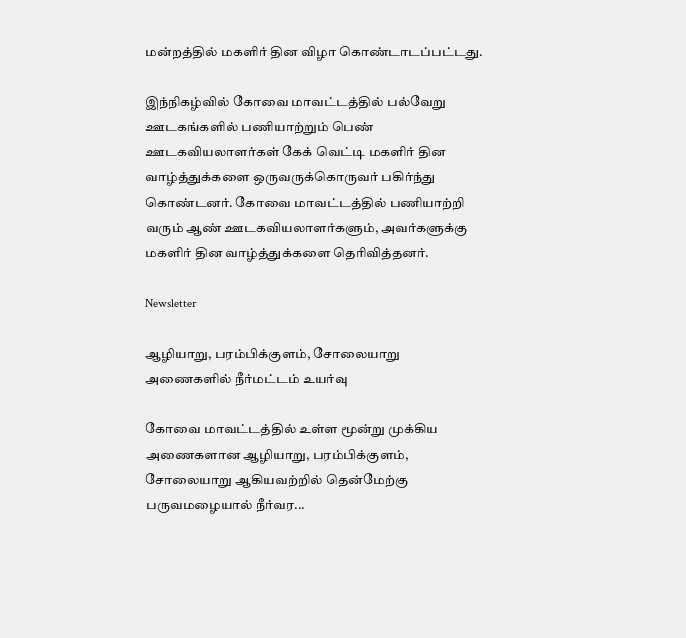மன்றத்தில் மகளிர் தின விழா கொண்டாடப்பட்டது.

இந்நிகழ்வில் கோவை மாவட்டத்தில் பல்வேறு ஊடகங்களில் பணியாற்றும் பெண் ஊடகவியலாளர்கள் கேக் வெட்டி மகளிர் தின வாழ்த்துக்களை ஒருவருக்கொருவர் பகிர்ந்து கொண்டனர். கோவை மாவட்டத்தில் பணியாற்றி வரும் ஆண் ஊடகவியலாளர்களும், அவர்களுக்கு மகளிர் தின வாழ்த்துக்களை தெரிவித்தனர்.

Newsletter

ஆழியாறு, பரம்பிக்குளம், சோலையாறு அணைகளில் நீர்மட்டம் உயர்வு

கோவை மாவட்டத்தில் உள்ள மூன்று முக்கிய அணைகளான ஆழியாறு, பரம்பிக்குளம், சோலையாறு ஆகியவற்றில் தென்மேற்கு பருவமழையால் நீர்வர...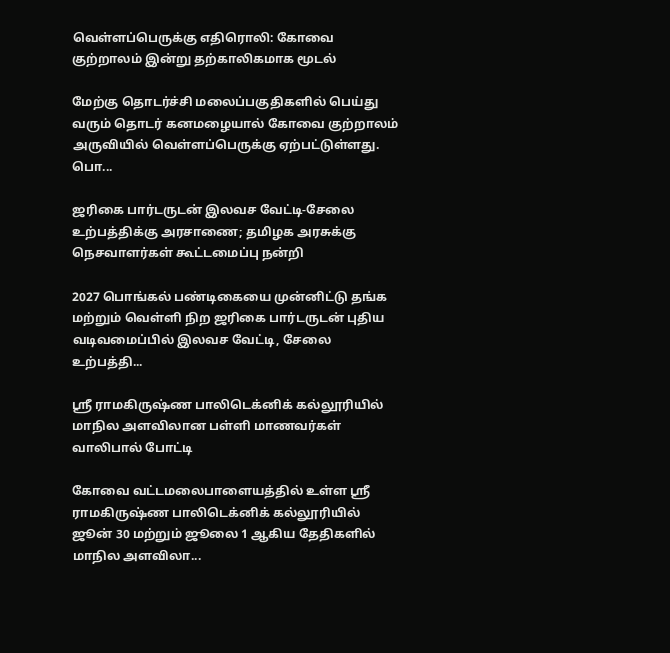வெள்ளப்பெருக்கு எதிரொலி: கோவை குற்றாலம் இன்று தற்காலிகமாக மூடல்

மேற்கு தொடர்ச்சி மலைப்பகுதிகளில் பெய்து வரும் தொடர் கனமழையால் கோவை குற்றாலம் அருவியில் வெள்ளப்பெருக்கு ஏற்பட்டுள்ளது. பொ...

ஜரிகை பார்டருடன் இலவச வேட்டி-சேலை உற்பத்திக்கு அரசாணை; தமிழக அரசுக்கு நெசவாளர்கள் கூட்டமைப்பு நன்றி

2027 பொங்கல் பண்டிகையை முன்னிட்டு தங்க மற்றும் வெள்ளி நிற ஜரிகை பார்டருடன் புதிய வடிவமைப்பில் இலவச வேட்டி, சேலை உற்பத்தி...

ஸ்ரீ ராமகிருஷ்ண பாலிடெக்னிக் கல்லூரியில் மாநில அளவிலான பள்ளி மாணவர்கள் வாலிபால் போட்டி

கோவை வட்டமலைபாளையத்தில் உள்ள ஸ்ரீ ராமகிருஷ்ண பாலிடெக்னிக் கல்லூரியில் ஜூன் 30 மற்றும் ஜூலை 1 ஆகிய தேதிகளில் மாநில அளவிலா...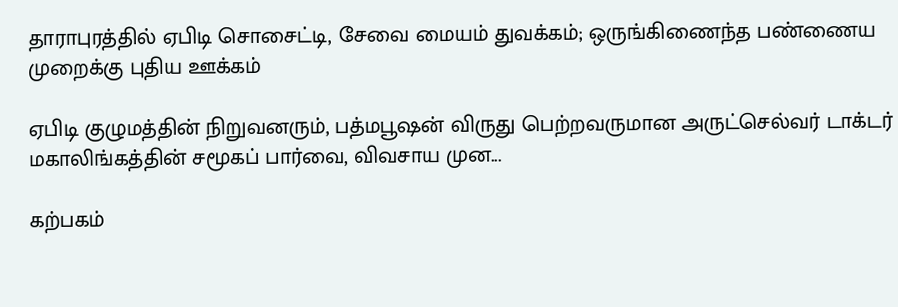தாராபுரத்தில் ஏபிடி சொசைட்டி, சேவை மையம் துவக்கம்; ஒருங்கிணைந்த பண்ணைய முறைக்கு புதிய ஊக்கம்

ஏபிடி குழுமத்தின் நிறுவனரும், பத்மபூஷன் விருது பெற்றவருமான அருட்செல்வர் டாக்டர் மகாலிங்கத்தின் சமூகப் பார்வை, விவசாய முன...

கற்பகம்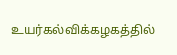உயர்கல்விக்கழகத்தில்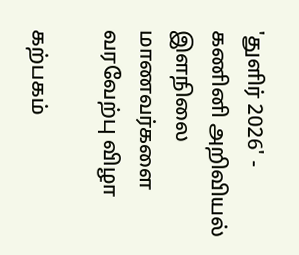'துளிர் 2026' - கணினி அறிவியல் இளநிலை மாணவர்களை வரவேற்பு விழா

கற்பகம்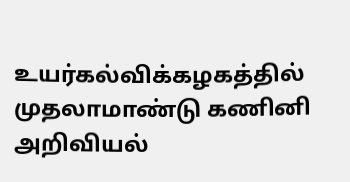உயர்கல்விக்கழகத்தில் முதலாமாண்டு கணினி அறிவியல்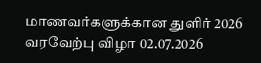மாணவர்களுக்கான துளிர் 2026 வரவேற்பு விழா 02.07.2026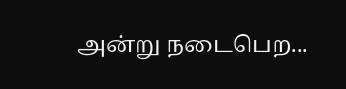அன்று நடைபெற...